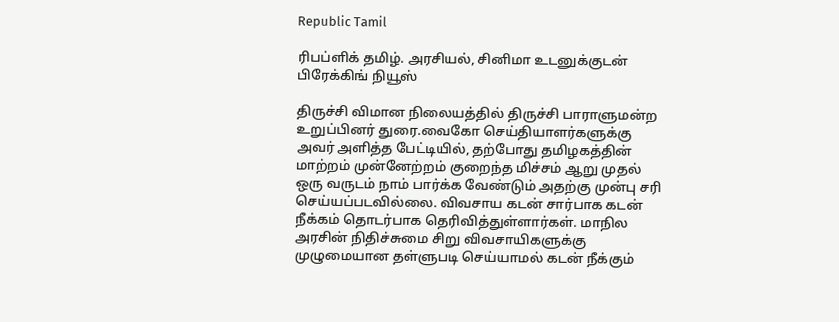Republic Tamil

ரிபப்ளிக் தமிழ். அரசியல், சினிமா உடனுக்குடன் பிரேக்கிங் நியூஸ்

திருச்சி விமான நிலையத்தில் திருச்சி பாராளுமன்ற உறுப்பினர் துரை.வைகோ செய்தியாளர்களுக்கு அவர் அளித்த பேட்டியில், தற்போது தமிழகத்தின் மாற்றம் முன்னேற்றம் குறைந்த மிச்சம் ஆறு முதல் ஒரு வருடம் நாம் பார்க்க வேண்டும் அதற்கு முன்பு சரி செய்யப்படவில்லை. விவசாய கடன் சார்பாக கடன் நீக்கம் தொடர்பாக தெரிவித்துள்ளார்கள். மாநில அரசின் நிதிச்சுமை சிறு விவசாயிகளுக்கு முழுமையான தள்ளுபடி செய்யாமல் கடன் நீக்கும்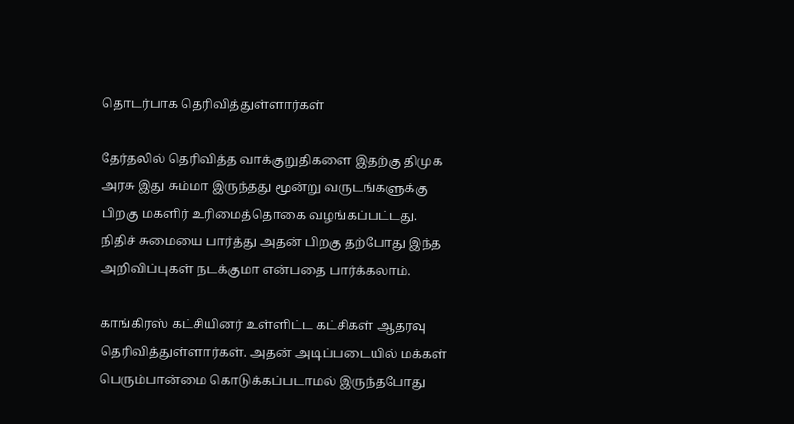தொடர்பாக தெரிவித்துள்ளார்கள்

தேர்தலில் தெரிவித்த வாக்குறுதிகளை இதற்கு திமுக அரசு இது சும்மா இருந்தது மூன்று வருடங்களுக்கு பிறகு மகளிர் உரிமைத்தொகை வழங்கப்பட்டது. நிதிச் சுமையை பார்த்து அதன் பிறகு தற்போது இந்த அறிவிப்புகள் நடக்குமா என்பதை பார்க்கலாம்.

காங்கிரஸ் கட்சியினர் உள்ளிட்ட கட்சிகள் ஆதரவு தெரிவித்துள்ளார்கள். அதன் அடிப்படையில் மக்கள் பெரும்பான்மை கொடுக்கப்படாமல் இருந்தபோது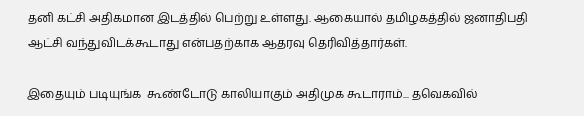தனி கட்சி அதிகமான இடத்தில் பெற்று உள்ளது. ஆகையால் தமிழகத்தில் ஜனாதிபதி ஆட்சி வந்துவிடக்கூடாது என்பதற்காக ஆதரவு தெரிவித்தார்கள்.

இதையும் படியுங்க  கூண்டோடு காலியாகும் அதிமுக கூடாராம்... தவெகவில்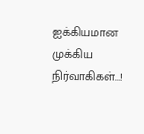ஐக்கியமான முக்கிய நிர்வாகிகள்...!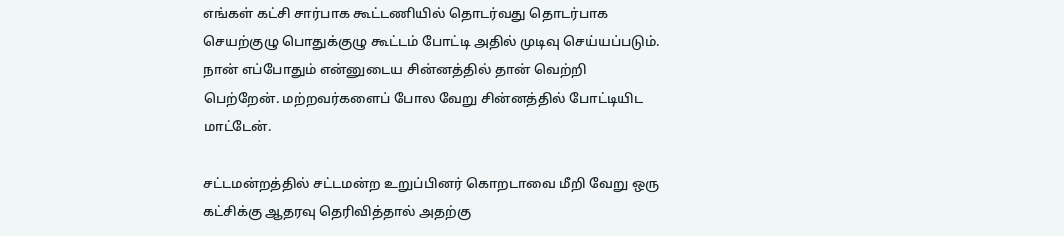எங்கள் கட்சி சார்பாக கூட்டணியில் தொடர்வது தொடர்பாக செயற்குழு பொதுக்குழு கூட்டம் போட்டி அதில் முடிவு செய்யப்படும். நான் எப்போதும் என்னுடைய சின்னத்தில் தான் வெற்றி பெற்றேன். மற்றவர்களைப் போல வேறு சின்னத்தில் போட்டியிட மாட்டேன்.

சட்டமன்றத்தில் சட்டமன்ற உறுப்பினர் கொறடாவை மீறி வேறு ஒரு கட்சிக்கு ஆதரவு தெரிவித்தால் அதற்கு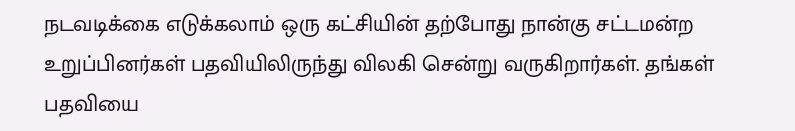நடவடிக்கை எடுக்கலாம் ஒரு கட்சியின் தற்போது நான்கு சட்டமன்ற உறுப்பினர்கள் பதவியிலிருந்து விலகி சென்று வருகிறார்கள். தங்கள் பதவியை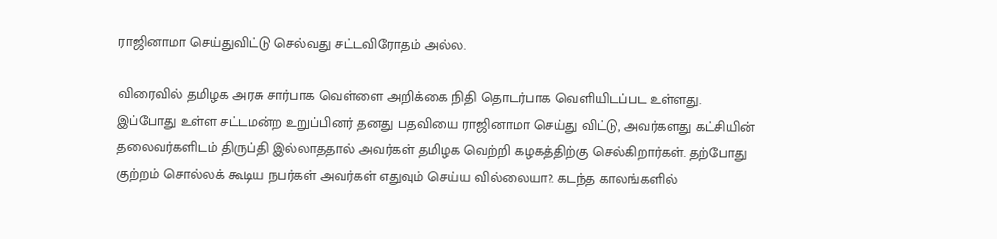ராஜினாமா செய்துவிட்டு செல்வது சட்டவிரோதம் அல்ல.

விரைவில் தமிழக அரசு சார்பாக வெள்ளை அறிக்கை நிதி தொடர்பாக வெளியிடப்பட உள்ளது. இப்போது உள்ள சட்டமன்ற உறுப்பினர் தனது பதவியை ராஜினாமா செய்து விட்டு, அவர்களது கட்சியின் தலைவர்களிடம் திருப்தி இல்லாததால் அவர்கள் தமிழக வெற்றி கழகத்திற்கு செல்கிறார்கள். தற்போது குற்றம் சொல்லக் கூடிய நபர்கள் அவர்கள் எதுவும் செய்ய வில்லையா?. கடந்த காலங்களில்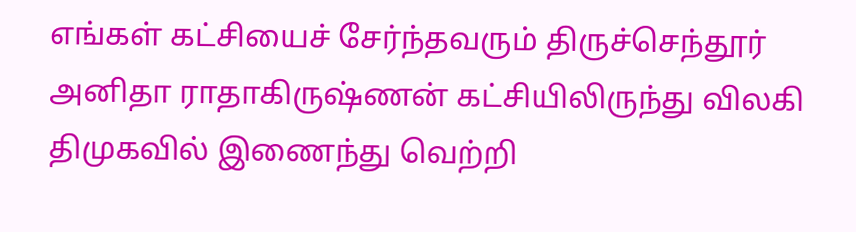எங்கள் கட்சியைச் சேர்ந்தவரும் திருச்செந்தூர் அனிதா ராதாகிருஷ்ணன் கட்சியிலிருந்து விலகி திமுகவில் இணைந்து வெற்றி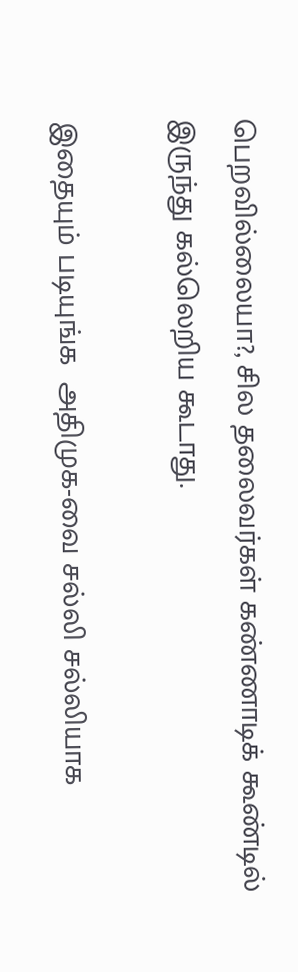பெறவில்லையா?, சில தலைவர்கள் கண்ணாடிக் கூண்டில் இருந்து கல்லெறிய கூடாது.

இதையும் படியுங்க  அதிமுக-வை சல்லி சல்லியாக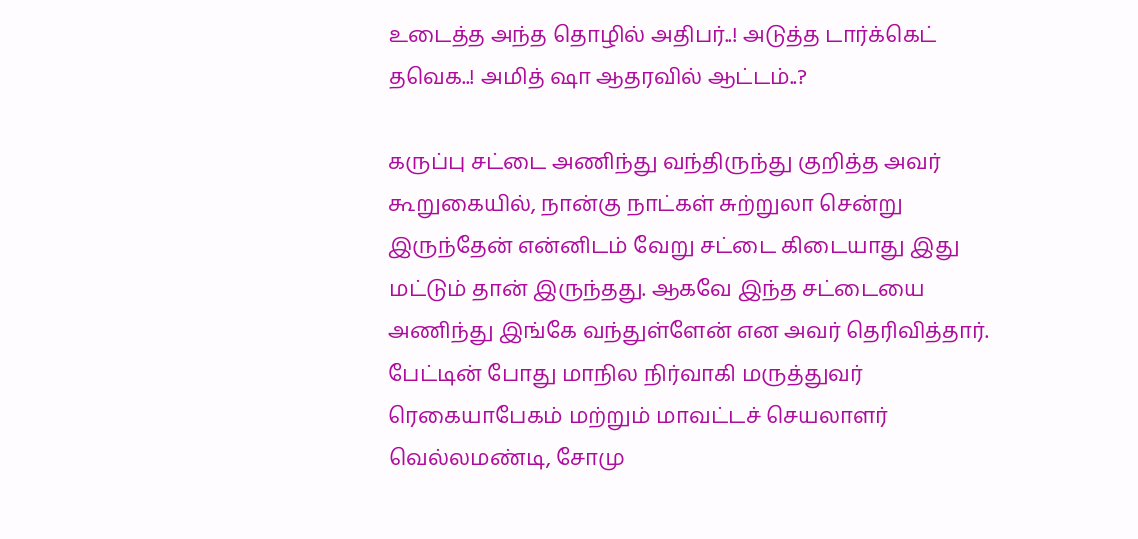உடைத்த அந்த தொழில் அதிபர்..! அடுத்த டார்க்கெட் தவெக..! அமித் ஷா ஆதரவில் ஆட்டம்..?

கருப்பு சட்டை அணிந்து வந்திருந்து குறித்த அவர் கூறுகையில், நான்கு நாட்கள் சுற்றுலா சென்று இருந்தேன் என்னிடம் வேறு சட்டை கிடையாது இது மட்டும் தான் இருந்தது. ஆகவே இந்த சட்டையை அணிந்து இங்கே வந்துள்ளேன் என அவர் தெரிவித்தார். பேட்டின் போது மாநில நிர்வாகி மருத்துவர் ரெகையாபேகம் மற்றும் மாவட்டச் செயலாளர் வெல்லமண்டி, சோமு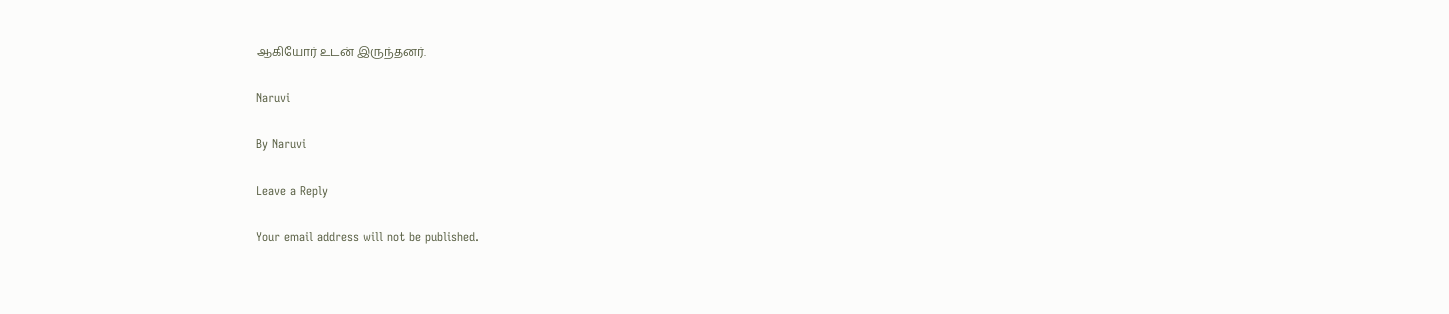ஆகியோர் உடன் இருந்தனர்.

Naruvi

By Naruvi

Leave a Reply

Your email address will not be published.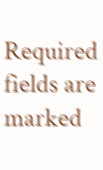Required fields are marked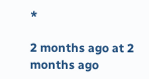*

2 months ago at 2 months ago